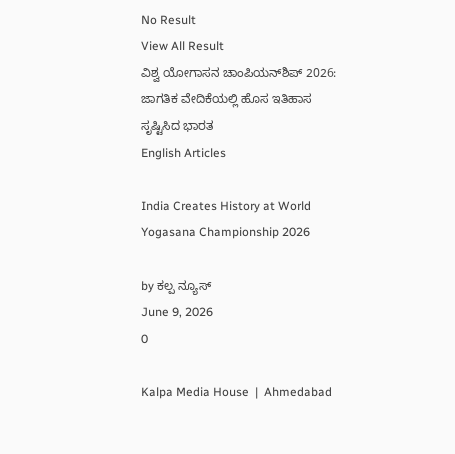No Result
View All Result
ವಿಶ್ವ ಯೋಗಾಸನ ಚಾಂಪಿಯನ್‌ಶಿಪ್ 2026: ಜಾಗತಿಕ ವೇದಿಕೆಯಲ್ಲಿ ಹೊಸ ಇತಿಹಾಸ ಸೃಷ್ಟಿಸಿದ ಭಾರತ
English Articles

India Creates History at World Yogasana Championship 2026

by ಕಲ್ಪ ನ್ಯೂಸ್
June 9, 2026
0

Kalpa Media House  |  Ahmedabad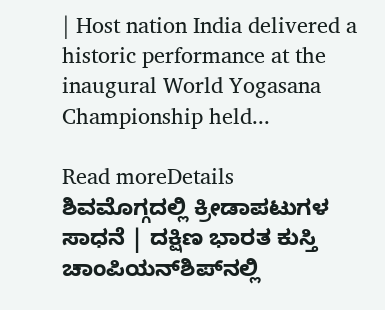| Host nation India delivered a historic performance at the inaugural World Yogasana Championship held...

Read moreDetails
ಶಿವಮೊಗ್ಗದಲ್ಲಿ ಕ್ರೀಡಾಪಟುಗಳ ಸಾಧನೆ | ದಕ್ಷಿಣ ಭಾರತ ಕುಸ್ತಿ ಚಾಂಪಿಯನ್‌ಶಿಪ್‌ನಲ್ಲಿ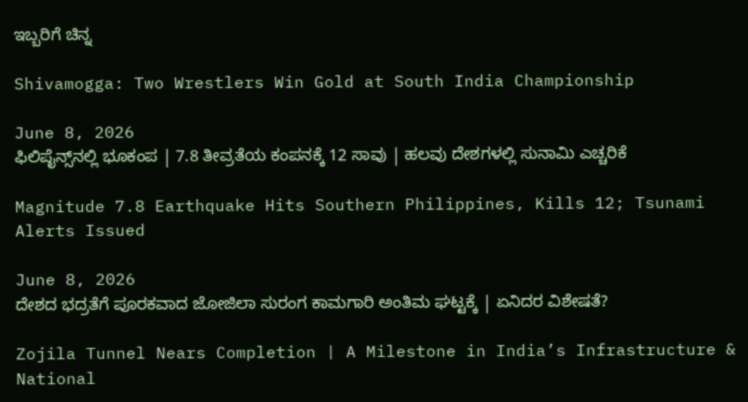ಇಬ್ಬರಿಗೆ ಚಿನ್ನ

Shivamogga: Two Wrestlers Win Gold at South India Championship

June 8, 2026
ಫಿಲಿಪೈನ್ಸ್‌ನಲ್ಲಿ ಭೂಕಂಪ | 7.8 ತೀವ್ರತೆಯ ಕಂಪನಕ್ಕೆ 12 ಸಾವು | ಹಲವು ದೇಶಗಳಲ್ಲಿ ಸುನಾಮಿ ಎಚ್ಚರಿಕೆ

Magnitude 7.8 Earthquake Hits Southern Philippines, Kills 12; Tsunami Alerts Issued

June 8, 2026
ದೇಶದ ಭದ್ರತೆಗೆ ಪೂರಕವಾದ ಜೋಜಿಲಾ ಸುರಂಗ ಕಾಮಗಾರಿ ಅಂತಿಮ ಘಟ್ಟಕ್ಕೆ | ಏನಿದರ ವಿಶೇಷತೆ?

Zojila Tunnel Nears Completion | A Milestone in India’s Infrastructure & National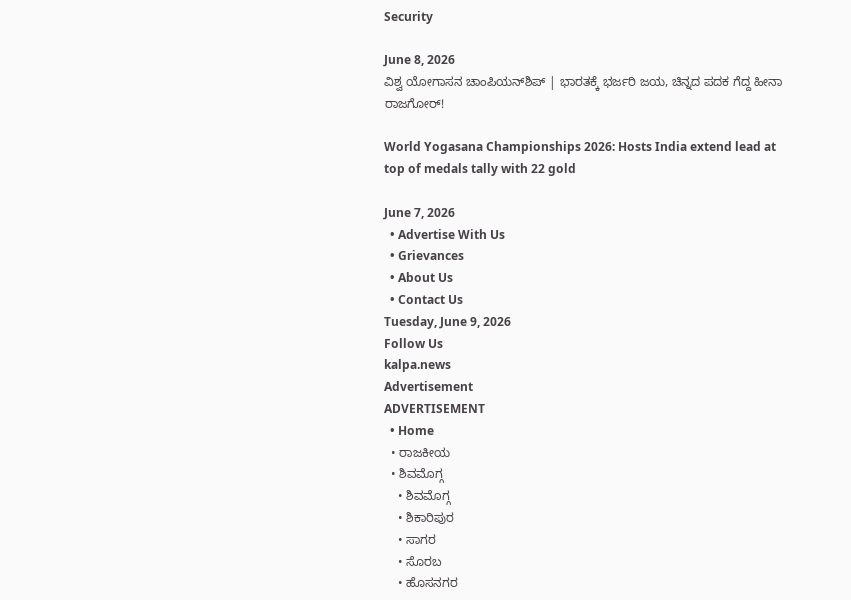Security

June 8, 2026
ವಿಶ್ವ ಯೋಗಾಸನ ಚಾಂಪಿಯನ್‌ಶಿಪ್ | ಭಾರತಕ್ಕೆ ಭರ್ಜರಿ ಜಯ, ಚಿನ್ನದ ಪದಕ ಗೆದ್ದ ಹೀನಾ ರಾಜಗೋರ್!

World Yogasana Championships 2026: Hosts India extend lead at top of medals tally with 22 gold

June 7, 2026
  • Advertise With Us
  • Grievances
  • About Us
  • Contact Us
Tuesday, June 9, 2026
Follow Us
kalpa.news
Advertisement
ADVERTISEMENT
  • Home
  • ರಾಜಕೀಯ
  • ಶಿವಮೊಗ್ಗ
    • ಶಿವಮೊಗ್ಗ
    • ಶಿಕಾರಿಪುರ
    • ಸಾಗರ
    • ಸೊರಬ
    • ಹೊಸನಗರ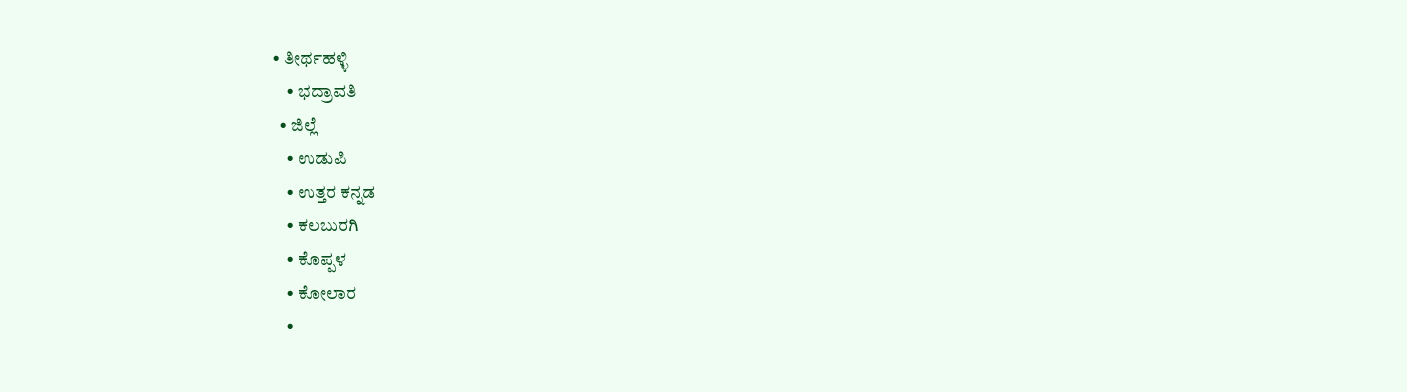• ತೀರ್ಥಹಳ್ಳಿ
    • ಭದ್ರಾವತಿ
  • ಜಿಲ್ಲೆ
    • ಉಡುಪಿ
    • ಉತ್ತರ ಕನ್ನಡ
    • ಕಲಬುರಗಿ
    • ಕೊಪ್ಪಳ
    • ಕೋಲಾರ
    •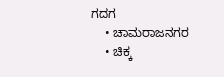ಗದಗ
    • ಚಾಮರಾಜನಗರ
    • ಚಿಕ್ಕ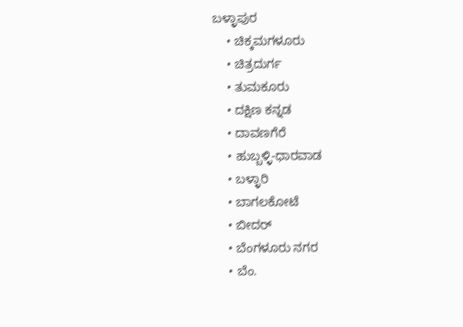ಬಳ್ಳಾಪುರ
    • ಚಿಕ್ಕಮಗಳೂರು
    • ಚಿತ್ರದುರ್ಗ
    • ತುಮಕೂರು
    • ದಕ್ಷಿಣ ಕನ್ನಡ
    • ದಾವಣಗೆರೆ
    • ಹುಬ್ಬಳ್ಳಿ-ಧಾರವಾಡ
    • ಬಳ್ಳಾರಿ
    • ಬಾಗಲಕೋಟೆ
    • ಬೀದರ್
    • ಬೆಂಗಳೂರು ನಗರ
    • ಬೆಂ.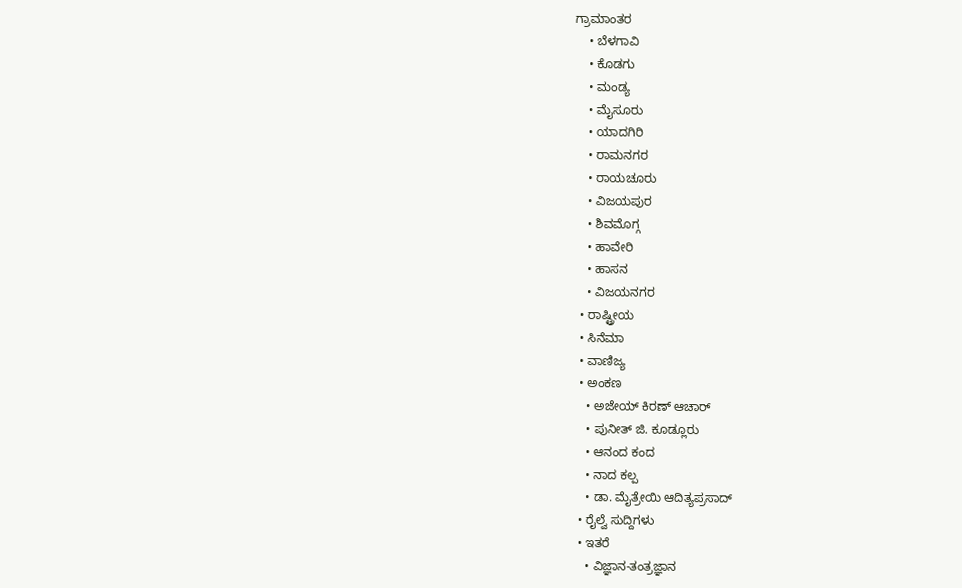ಗ್ರಾಮಾಂತರ
    • ಬೆಳಗಾವಿ
    • ಕೊಡಗು
    • ಮಂಡ್ಯ
    • ಮೈಸೂರು
    • ಯಾದಗಿರಿ
    • ರಾಮನಗರ
    • ರಾಯಚೂರು
    • ವಿಜಯಪುರ
    • ಶಿವಮೊಗ್ಗ
    • ಹಾವೇರಿ
    • ಹಾಸನ
    • ವಿಜಯನಗರ
  • ರಾಷ್ಟ್ರೀಯ
  • ಸಿನೆಮಾ
  • ವಾಣಿಜ್ಯ
  • ಅಂಕಣ
    • ಅಜೇಯ್ ಕಿರಣ್ ಆಚಾರ್
    • ಪುನೀತ್ ಜಿ. ಕೂಡ್ಲೂರು
    • ಆನಂದ ಕಂದ
    • ನಾದ ಕಲ್ಪ
    • ಡಾ. ಮೈತ್ರೇಯಿ ಆದಿತ್ಯಪ್ರಸಾದ್
  • ರೈಲ್ವೆ ಸುದ್ದಿಗಳು
  • ಇತರೆ
    • ವಿಜ್ಞಾನ-ತಂತ್ರಜ್ಞಾನ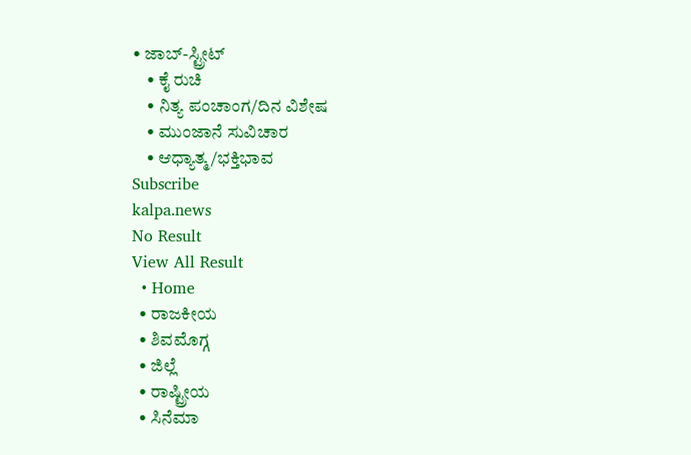• ಜಾಬ್-ಸ್ಟ್ರೀಟ್
    • ಕೈ ರುಚಿ
    • ನಿತ್ಯ ಪಂಚಾಂಗ/ದಿನ ವಿಶೇಷ
    • ಮುಂಜಾನೆ ಸುವಿಚಾರ
    • ಆಧ್ಯಾತ್ಮ/ಭಕ್ತಿಭಾವ
Subscribe
kalpa.news
No Result
View All Result
  • Home
  • ರಾಜಕೀಯ
  • ಶಿವಮೊಗ್ಗ
  • ಜಿಲ್ಲೆ
  • ರಾಷ್ಟ್ರೀಯ
  • ಸಿನೆಮಾ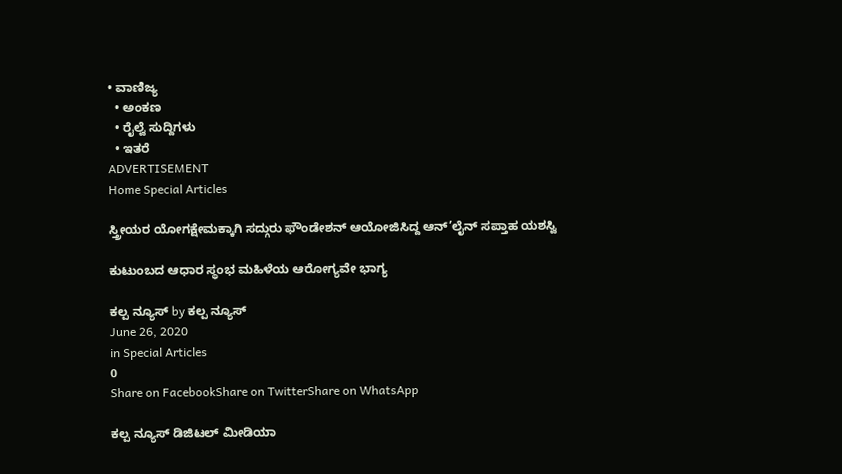• ವಾಣಿಜ್ಯ
  • ಅಂಕಣ
  • ರೈಲ್ವೆ ಸುದ್ದಿಗಳು
  • ಇತರೆ
ADVERTISEMENT
Home Special Articles

ಸ್ತ್ರೀಯರ ಯೋಗಕ್ಷೇಮಕ್ಕಾಗಿ ಸದ್ಗುರು ಫೌಂಡೇಶನ್ ಆಯೋಜಿಸಿದ್ದ ಆನ್’ಲೈನ್ ಸಪ್ತಾಹ ಯಶಸ್ವಿ

ಕುಟುಂಬದ ಆಧಾರ ಸ್ಥಂಭ ಮಹಿಳೆಯ ಆರೋಗ್ಯವೇ ಭಾಗ್ಯ

ಕಲ್ಪ ನ್ಯೂಸ್ by ಕಲ್ಪ ನ್ಯೂಸ್
June 26, 2020
in Special Articles
0
Share on FacebookShare on TwitterShare on WhatsApp

ಕಲ್ಪ ನ್ಯೂಸ್ ಡಿಜಿಟಲ್ ಮೀಡಿಯಾ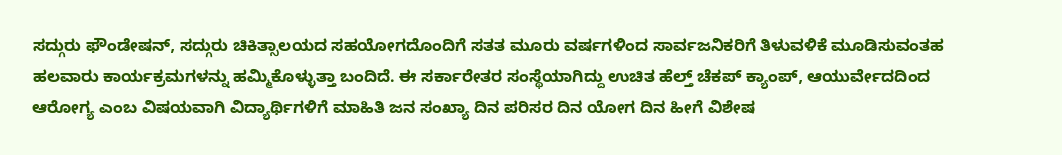ಸದ್ಗುರು ಫೌಂಡೇಷನ್, ಸದ್ಗುರು ಚಿಕಿತ್ಸಾಲಯದ ಸಹಯೋಗದೊಂದಿಗೆ ಸತತ ಮೂರು ವರ್ಷಗಳಿಂದ ಸಾರ್ವಜನಿಕರಿಗೆ ತಿಳುವಳಿಕೆ ಮೂಡಿಸುವಂತಹ ಹಲವಾರು ಕಾರ್ಯಕ್ರಮಗಳನ್ನು ಹಮ್ಮಿಕೊಳ್ಳುತ್ತಾ ಬಂದಿದೆ. ಈ ಸರ್ಕಾರೇತರ ಸಂಸ್ಥೆಯಾಗಿದ್ದು ಉಚಿತ ಹೆಲ್ತ್ ಚೆಕಪ್ ಕ್ಯಾಂಪ್, ಆಯುರ್ವೇದದಿಂದ ಆರೋಗ್ಯ ಎಂಬ ವಿಷಯವಾಗಿ ವಿದ್ಯಾರ್ಥಿಗಳಿಗೆ ಮಾಹಿತಿ ಜನ ಸಂಖ್ಯಾ ದಿನ ಪರಿಸರ ದಿನ ಯೋಗ ದಿನ ಹೀಗೆ ವಿಶೇಷ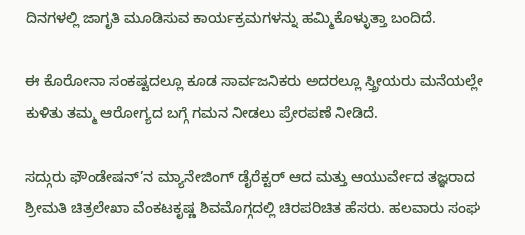ದಿನಗಳಲ್ಲಿ ಜಾಗೃತಿ ಮೂಡಿಸುವ ಕಾರ್ಯಕ್ರಮಗಳನ್ನು ಹಮ್ಮಿಕೊಳ್ಳುತ್ತಾ ಬಂದಿದೆ.

ಈ ಕೊರೋನಾ ಸಂಕಷ್ಟದಲ್ಲೂ ಕೂಡ ಸಾರ್ವಜನಿಕರು ಅದರಲ್ಲೂ ಸ್ತ್ರೀಯರು ಮನೆಯಲ್ಲೇ ಕುಳಿತು ತಮ್ಮ ಆರೋಗ್ಯದ ಬಗ್ಗೆ ಗಮನ ನೀಡಲು ಪ್ರೇರಪಣೆ ನೀಡಿದೆ.

ಸದ್ಗುರು ಫೌಂಡೇಷನ್’ನ ಮ್ಯಾನೇಜಿಂಗ್ ಡೈರೆಕ್ಟರ್ ಆದ ಮತ್ತು ಆಯುರ್ವೇದ ತಜ್ಞರಾದ ಶ್ರೀಮತಿ ಚಿತ್ರಲೇಖಾ ವೆಂಕಟಕೃಷ್ಣ ಶಿವಮೊಗ್ಗದಲ್ಲಿ ಚಿರಪರಿಚಿತ ಹೆಸರು. ಹಲವಾರು ಸಂಘ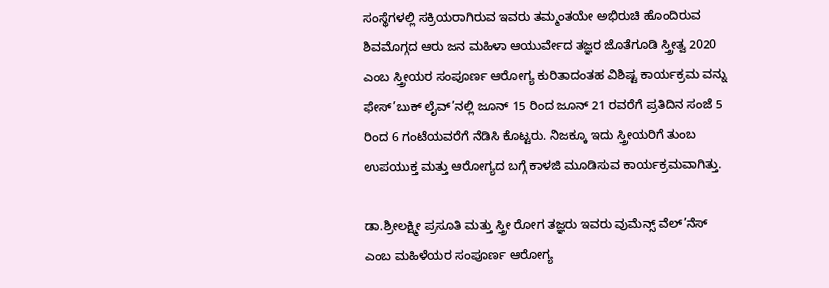ಸಂಸ್ಥೆಗಳಲ್ಲಿ ಸಕ್ರಿಯರಾಗಿರುವ ಇವರು ತಮ್ಮಂತಯೇ ಅಭಿರುಚಿ ಹೊಂದಿರುವ ಶಿವಮೊಗ್ಗದ ಆರು ಜನ ಮಹಿಳಾ ಆಯುರ್ವೇದ ತಜ್ಞರ ಜೊತೆಗೂಡಿ ಸ್ತ್ರೀತ್ವ 2020 ಎಂಬ ಸ್ತ್ರೀಯರ ಸಂಪೂರ್ಣ ಆರೋಗ್ಯ ಕುರಿತಾದಂತಹ ವಿಶಿಷ್ಟ ಕಾರ್ಯಕ್ರಮ ವನ್ನು ಫೇಸ್’ಬುಕ್ ಲೈವ್’ನಲ್ಲಿ ಜೂನ್ 15 ರಿಂದ ಜೂನ್ 21 ರವರೆಗೆ ಪ್ರತಿದಿನ ಸಂಜೆ 5 ರಿಂದ 6 ಗಂಟೆಯವರೆಗೆ ನೆಡಿಸಿ ಕೊಟ್ಟರು. ನಿಜಕ್ಕೂ ಇದು ಸ್ತ್ರೀಯರಿಗೆ ತುಂಬ ಉಪಯುಕ್ತ ಮತ್ತು ಆರೋಗ್ಯದ ಬಗ್ಗೆ ಕಾಳಜಿ ಮೂಡಿಸುವ ಕಾರ್ಯಕ್ರಮವಾಗಿತ್ತು.

ಡಾ.ಶ್ರೀಲಕ್ಷ್ಮೀ ಪ್ರಸೂತಿ ಮತ್ತು ಸ್ತ್ರೀ ರೋಗ ತಜ್ಞರು ಇವರು ವುಮೆನ್ಸ್‌ ವೆಲ್’ನೆಸ್ ಎಂಬ ಮಹಿಳೆಯರ ಸಂಪೂರ್ಣ ಆರೋಗ್ಯ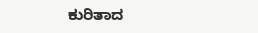ಕುರಿತಾದ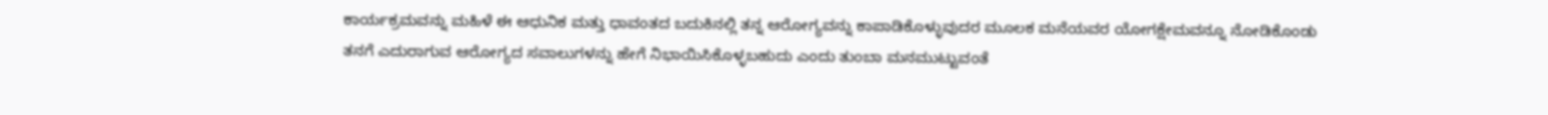ಕಾರ್ಯಕ್ರಮವನ್ನು ಮಹಿಳೆ ಈ ಆಧುನಿಕ ಮತ್ತು ಧಾವಂತದ ಬದುಕಿನಲ್ಲಿ ತನ್ನ ಆರೋಗ್ಯವನ್ನು ಕಾಪಾಡಿಕೊಳ್ಳುವುದರ ಮೂಲಕ ಮನೆಯವರ ಯೋಗಕ್ಷೇಮವನ್ನೂ ನೋಡಿಕೊಂಡು ತನಗೆ ಎದುರಾಗುವ ಆರೋಗ್ಯದ ಸವಾಲುಗಳನ್ನು ಹೇಗೆ ನಿಭಾಯಿಸಿಕೊಳ್ಳಬಹುದು ಎಂದು ತುಂಬಾ ಮನಮುಟ್ಟುವಂತೆ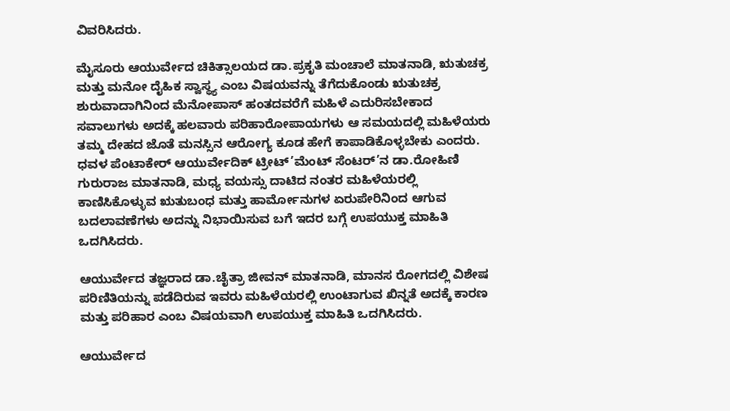ವಿವರಿಸಿದರು.

ಮೈಸೂರು ಆಯುರ್ವೇದ ಚಿಕಿತ್ಸಾಲಯದ ಡಾ.ಪ್ರಕೃತಿ ಮಂಚಾಲೆ ಮಾತನಾಡಿ, ಋತುಚಕ್ರ ಮತ್ತು ಮನೋ ದೈಹಿಕ ಸ್ವಾಸ್ಥ್ಯ ಎಂಬ ವಿಷಯವನ್ನು ತೆಗೆದುಕೊಂಡು ಋತುಚಕ್ರ ಶುರುವಾದಾಗಿನಿಂದ ಮೆನೋಪಾಸ್ ಹಂತದವರೆಗೆ ಮಹಿಳೆ ಎದುರಿಸಬೇಕಾದ ಸವಾಲುಗಳು ಅದಕ್ಕೆ ಹಲವಾರು ಪರಿಹಾರೋಪಾಯಗಳು ಆ ಸಮಯದಲ್ಲಿ ಮಹಿಳೆಯರು ತಮ್ಮ ದೇಹದ ಜೊತೆ ಮನಸ್ಸಿನ ಆರೋಗ್ಯ ಕೂಡ ಹೇಗೆ ಕಾಪಾಡಿಕೊಳ್ಳಬೇಕು ಎಂದರು.
ಧವಳ ಪೆಂಟಾಕೇರ್ ಆಯುರ್ವೇದಿಕ್ ಟ್ರೀಟ್’ಮೆಂಟ್ ಸೆಂಟರ್’ನ ಡಾ.ರೋಹಿಣಿ ಗುರುರಾಜ ಮಾತನಾಡಿ, ಮಧ್ಯ ವಯಸ್ಸು ದಾಟಿದ ನಂತರ ಮಹಿಳೆಯರಲ್ಲಿ ಕಾಣಿಸಿಕೊಳ್ಳುವ ಋತುಬಂಧ ಮತ್ತು ಹಾರ್ಮೋನುಗಳ ಏರುಪೇರಿನಿಂದ ಆಗುವ ಬದಲಾವಣೆಗಳು ಅದನ್ನು ನಿಭಾಯಿಸುವ ಬಗೆ ಇದರ ಬಗ್ಗೆ ಉಪಯುಕ್ತ ಮಾಹಿತಿ ಒದಗಿಸಿದರು.

ಆಯುರ್ವೇದ ತಜ್ಞರಾದ ಡಾ.ಚೈತ್ರಾ ಜೀವನ್ ಮಾತನಾಡಿ, ಮಾನಸ ರೋಗದಲ್ಲಿ ವಿಶೇಷ ಪರಿಣಿತಿಯನ್ನು ಪಡೆದಿರುವ ಇವರು ಮಹಿಳೆಯರಲ್ಲಿ ಉಂಟಾಗುವ ಖಿನ್ನತೆ ಅದಕ್ಕೆ ಕಾರಣ ಮತ್ತು ಪರಿಹಾರ ಎಂಬ ವಿಷಯವಾಗಿ ಉಪಯುಕ್ತ ಮಾಹಿತಿ ಒದಗಿಸಿದರು.

ಆಯುರ್ವೇದ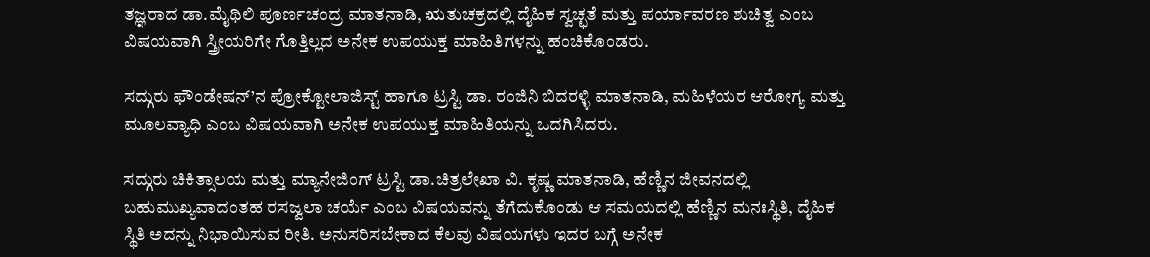ತಜ್ಞರಾದ ಡಾ.ಮೈಥಿಲಿ ಪೂರ್ಣಚಂದ್ರ ಮಾತನಾಡಿ, ಋತುಚಕ್ರದಲ್ಲಿ ದೈಹಿಕ ಸ್ವಚ್ಛತೆ ಮತ್ತು ಪರ್ಯಾವರಣ ಶುಚಿತ್ವ ಎಂಬ ವಿಷಯವಾಗಿ ಸ್ತ್ರೀಯರಿಗೇ ಗೊತ್ತಿಲ್ಲದ ಅನೇಕ ಉಪಯುಕ್ತ ಮಾಹಿತಿಗಳನ್ನು ಹಂಚಿಕೊಂಡರು.

ಸದ್ಗುರು ಫೌಂಡೇಷನ್’ನ ಪ್ರೋಕ್ಟೋಲಾಜಿಸ್ಟ್‌ ಹಾಗೂ ಟ್ರಸ್ಟಿ ಡಾ. ರಂಜಿನಿ ಬಿದರಳ್ಳಿ ಮಾತನಾಡಿ, ಮಹಿಳೆಯರ ಆರೋಗ್ಯ ಮತ್ತು ಮೂಲವ್ಯಾಧಿ ಎಂಬ ವಿಷಯವಾಗಿ ಅನೇಕ ಉಪಯುಕ್ತ ಮಾಹಿತಿಯನ್ನು ಒದಗಿಸಿದರು.

ಸದ್ಗುರು ಚಿಕಿತ್ಸಾಲಯ ಮತ್ತು ಮ್ಯಾನೇಜಿಂಗ್ ಟ್ರಸ್ಟಿ ಡಾ.ಚಿತ್ರಲೇಖಾ ವಿ. ಕೃಷ್ಣ ಮಾತನಾಡಿ, ಹೆಣ್ಣಿನ ಜೀವನದಲ್ಲಿ ಬಹುಮುಖ್ಯವಾದಂತಹ ರಸಜ್ವಲಾ ಚರ್ಯೆ ಎಂಬ ವಿಷಯವನ್ನು ತೆಗೆದುಕೊಂಡು ಆ ಸಮಯದಲ್ಲಿ ಹೆಣ್ಣಿನ ಮನಃಸ್ಥಿತಿ, ದೈಹಿಕ ಸ್ಥಿತಿ ಅದನ್ನು ನಿಭಾಯಿಸುವ ರೀತಿ. ಅನುಸರಿಸಬೇಕಾದ ಕೆಲವು ವಿಷಯಗಳು ಇದರ ಬಗ್ಗೆ ಅನೇಕ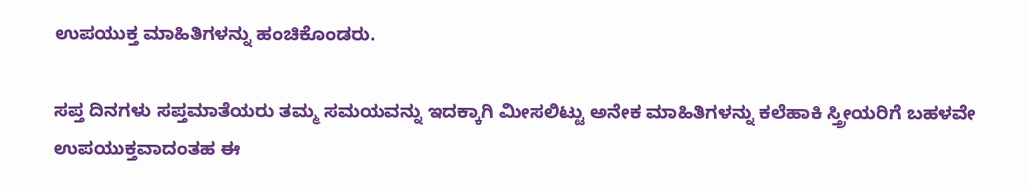ಉಪಯುಕ್ತ ಮಾಹಿತಿಗಳನ್ನು ಹಂಚಿಕೊಂಡರು.

ಸಪ್ತ ದಿನಗಳು ಸಪ್ತಮಾತೆಯರು ತಮ್ಮ ಸಮಯವನ್ನು ಇದಕ್ಕಾಗಿ ಮೀಸಲಿಟ್ಟು ಅನೇಕ ಮಾಹಿತಿಗಳನ್ನು ಕಲೆಹಾಕಿ ಸ್ತ್ರೀಯರಿಗೆ ಬಹಳವೇ ಉಪಯುಕ್ತವಾದಂತಹ ಈ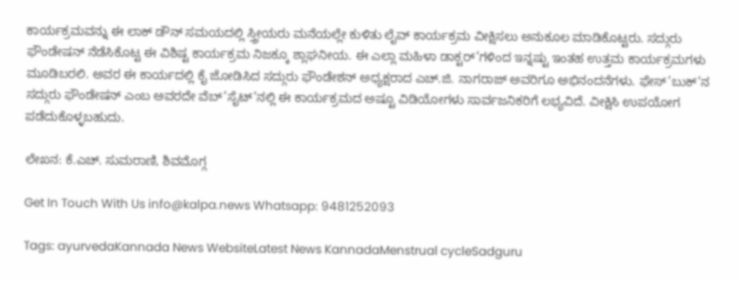ಕಾರ್ಯಕ್ರಮವನ್ನು ಈ ಲಾಕ್ ಡೌನ್ ಸಮಯದಲ್ಲಿ ಸ್ತ್ರೀಯರು ಮನೆಯಲ್ಲೇ ಕುಳಿತು ಲೈವ್ ಕಾರ್ಯಕ್ರಮ ವೀಕ್ಷಿಸಲು ಅನುಕೂಲ ಮಾಡಿಕೊಟ್ಟರು. ಸದ್ಗುರು ಫೌಂಡೇಷನ್ ನೆಡೆಸಿಕೊಟ್ಟ ಈ ವಿಶಿಷ್ಟ ಕಾರ್ಯಕ್ರಮ ನಿಜಕ್ಕೂ ಶ್ಲಾಘನೀಯ. ಈ ಎಲ್ಲಾ ಮಹಿಳಾ ಡಾಕ್ಟರ್’ಗಳಿಂದ ಇನ್ನಷ್ಟು ಇಂತಹ ಉತ್ತಮ ಕಾರ್ಯಕ್ರಮಗಳು ಮೂಡಿಬರಲಿ. ಅವರ ಈ ಕಾರ್ಯದಲ್ಲಿ ಕೈ ಜೋಡಿಸಿದ ಸದ್ಗುರು ಫೌಂಡೇಶನ್ ಅಧ್ಯಕ್ಷರಾದ ಎಚ್.ಜಿ. ನಾಗರಾಜ್ ಅವರಿಗೂ ಅಭಿನಂದನೆಗಳು. ಫೇಸ್’ಬುಕ್’ನ ಸದ್ಗುರು ಫೌಂಡೇಷನ್ ಎಂಬ ಅವರದೇ ವೆಬ್’ಸೈಟ್’ನಲ್ಲಿ ಈ ಕಾರ್ಯಕ್ರಮದ ಅಷ್ಟೂ ವಿಡಿಯೋಗಳು ಸಾರ್ವಜನಿಕರಿಗೆ ಲಭ್ಯವಿದೆ. ವೀಕ್ಷಿಸಿ ಉಪಯೋಗ ಪಡೆದುಕೊಳ್ಳಬಹುದು.

ಲೇಖನ: ಕೆ.ಎಚ್. ಸುಮರಾಣಿ, ಶಿವಮೊಗ್ಗ

Get In Touch With Us info@kalpa.news Whatsapp: 9481252093

Tags: ayurvedaKannada News WebsiteLatest News KannadaMenstrual cycleSadguru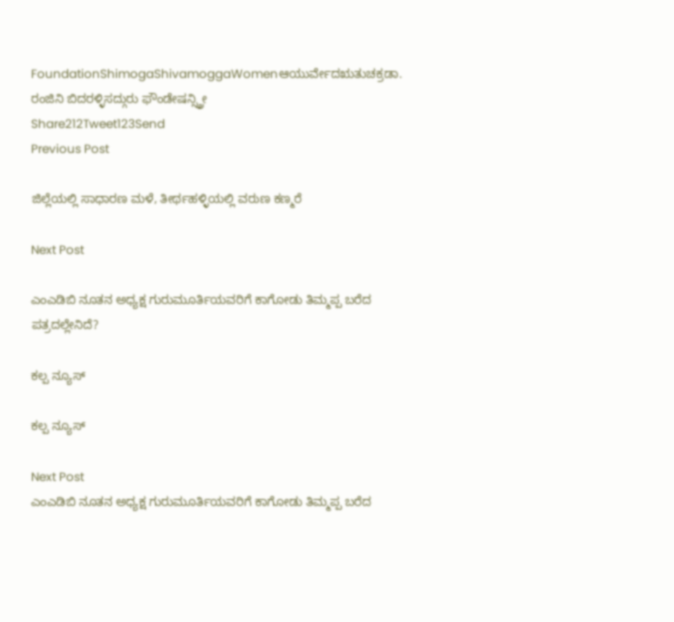FoundationShimogaShivamoggaWomenಆಯುರ್ವೇದಋತುಚಕ್ರಡಾ. ರಂಜಿನಿ ಬಿದರಳ್ಳಿಸದ್ಗುರು ಫೌಂಡೇಷನ್ಸ್ತ್ರೀ
Share212Tweet123Send
Previous Post

ಜಿಲ್ಲೆಯಲ್ಲಿ ಸಾಧಾರಣ ಮಳೆ, ತೀರ್ಥಹಳ್ಳಿಯಲ್ಲಿ ವರುಣ ಕಣ್ಮರೆ

Next Post

ಎಂಎಡಿಬಿ ನೂತನ ಅಧ್ಯಕ್ಷ ಗುರುಮೂರ್ತಿಯವರಿಗೆ ಕಾಗೋಡು ತಿಮ್ಮಪ್ಪ ಬರೆದ ಪತ್ರದಲ್ಲೇನಿದೆ?

ಕಲ್ಪ ನ್ಯೂಸ್

ಕಲ್ಪ ನ್ಯೂಸ್

Next Post
ಎಂಎಡಿಬಿ ನೂತನ ಅಧ್ಯಕ್ಷ ಗುರುಮೂರ್ತಿಯವರಿಗೆ ಕಾಗೋಡು ತಿಮ್ಮಪ್ಪ ಬರೆದ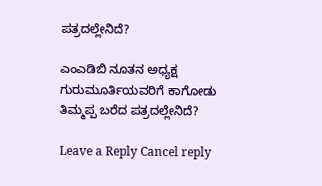ಪತ್ರದಲ್ಲೇನಿದೆ?

ಎಂಎಡಿಬಿ ನೂತನ ಅಧ್ಯಕ್ಷ ಗುರುಮೂರ್ತಿಯವರಿಗೆ ಕಾಗೋಡು ತಿಮ್ಮಪ್ಪ ಬರೆದ ಪತ್ರದಲ್ಲೇನಿದೆ?

Leave a Reply Cancel reply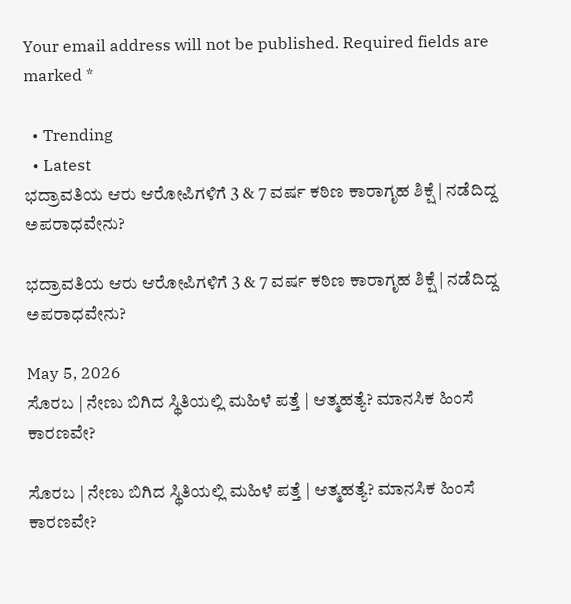Your email address will not be published. Required fields are marked *

  • Trending
  • Latest
ಭದ್ರಾವತಿಯ ಆರು ಆರೋಪಿಗಳಿಗೆ 3 & 7 ವರ್ಷ ಕಠಿಣ ಕಾರಾಗೃಹ ಶಿಕ್ಷೆ | ನಡೆದಿದ್ದ ಅಪರಾಧವೇನು?

ಭದ್ರಾವತಿಯ ಆರು ಆರೋಪಿಗಳಿಗೆ 3 & 7 ವರ್ಷ ಕಠಿಣ ಕಾರಾಗೃಹ ಶಿಕ್ಷೆ | ನಡೆದಿದ್ದ ಅಪರಾಧವೇನು?

May 5, 2026
ಸೊರಬ | ನೇಣು ಬಿಗಿದ ಸ್ಥಿತಿಯಲ್ಲಿ ಮಹಿಳೆ ಪತ್ತೆ | ಆತ್ಮಹತ್ಯೆ? ಮಾನಸಿಕ ಹಿಂಸೆ ಕಾರಣವೇ?

ಸೊರಬ | ನೇಣು ಬಿಗಿದ ಸ್ಥಿತಿಯಲ್ಲಿ ಮಹಿಳೆ ಪತ್ತೆ | ಆತ್ಮಹತ್ಯೆ? ಮಾನಸಿಕ ಹಿಂಸೆ ಕಾರಣವೇ?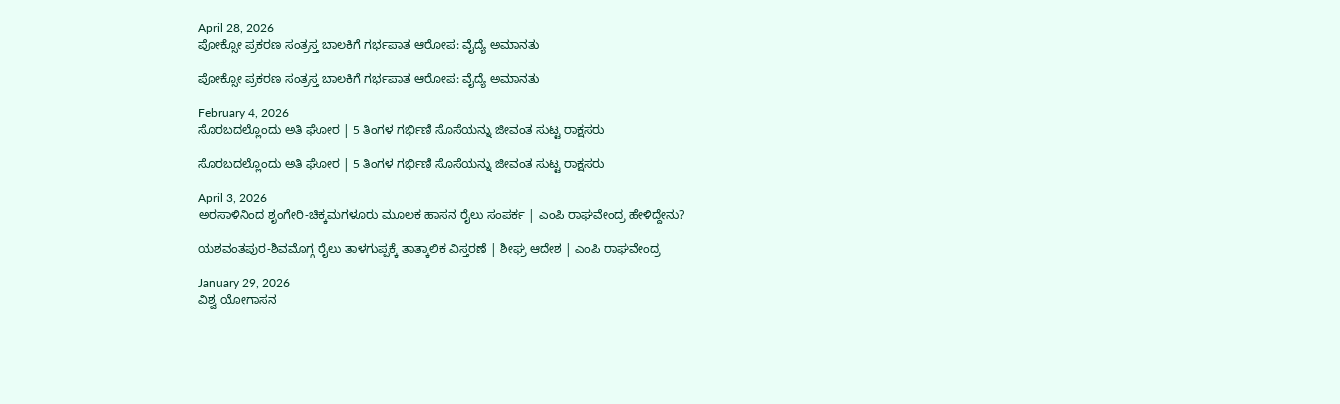April 28, 2026
ಪೋಕ್ಸೋ ಪ್ರಕರಣ ಸಂತ್ರಸ್ತ ಬಾಲಕಿಗೆ ಗರ್ಭಪಾತ ಆರೋಪ: ವೈದ್ಯೆ ಅಮಾನತು

ಪೋಕ್ಸೋ ಪ್ರಕರಣ ಸಂತ್ರಸ್ತ ಬಾಲಕಿಗೆ ಗರ್ಭಪಾತ ಆರೋಪ: ವೈದ್ಯೆ ಅಮಾನತು

February 4, 2026
ಸೊರಬದಲ್ಲೊಂದು ಅತಿ ಘೋರ | 5 ತಿಂಗಳ ಗರ್ಭಿಣಿ ಸೊಸೆಯನ್ನು ಜೀವಂತ ಸುಟ್ಟ ರಾಕ್ಷಸರು

ಸೊರಬದಲ್ಲೊಂದು ಅತಿ ಘೋರ | 5 ತಿಂಗಳ ಗರ್ಭಿಣಿ ಸೊಸೆಯನ್ನು ಜೀವಂತ ಸುಟ್ಟ ರಾಕ್ಷಸರು

April 3, 2026
ಅರಸಾಳಿನಿಂದ ಶೃಂಗೇರಿ-ಚಿಕ್ಕಮಗಳೂರು ಮೂಲಕ ಹಾಸನ ರೈಲು ಸಂಪರ್ಕ | ಎಂಪಿ ರಾಘವೇಂದ್ರ ಹೇಳಿದ್ದೇನು?

ಯಶವಂತಪುರ-ಶಿವಮೊಗ್ಗ ರೈಲು ತಾಳಗುಪ್ಪಕ್ಕೆ ತಾತ್ಕಾಲಿಕ ವಿಸ್ತರಣೆ | ಶೀಘ್ರ ಆದೇಶ | ಎಂಪಿ ರಾಘವೇಂದ್ರ

January 29, 2026
ವಿಶ್ವ ಯೋಗಾಸನ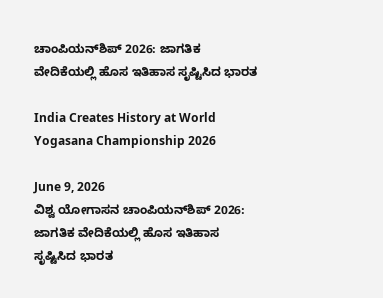ಚಾಂಪಿಯನ್‌ಶಿಪ್ 2026: ಜಾಗತಿಕ ವೇದಿಕೆಯಲ್ಲಿ ಹೊಸ ಇತಿಹಾಸ ಸೃಷ್ಟಿಸಿದ ಭಾರತ

India Creates History at World Yogasana Championship 2026

June 9, 2026
ವಿಶ್ವ ಯೋಗಾಸನ ಚಾಂಪಿಯನ್‌ಶಿಪ್ 2026: ಜಾಗತಿಕ ವೇದಿಕೆಯಲ್ಲಿ ಹೊಸ ಇತಿಹಾಸ ಸೃಷ್ಟಿಸಿದ ಭಾರತ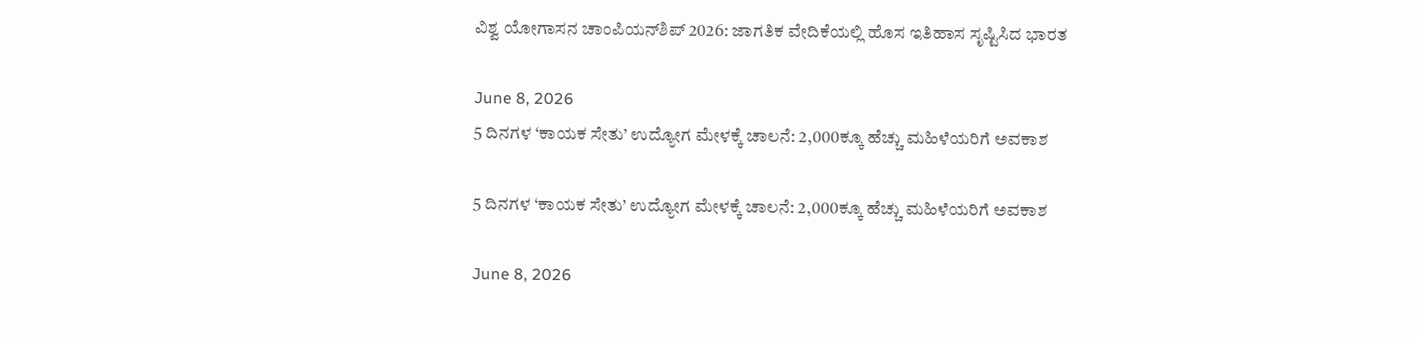ವಿಶ್ವ ಯೋಗಾಸನ ಚಾಂಪಿಯನ್‌ಶಿಪ್ 2026: ಜಾಗತಿಕ ವೇದಿಕೆಯಲ್ಲಿ ಹೊಸ ಇತಿಹಾಸ ಸೃಷ್ಟಿಸಿದ ಭಾರತ

June 8, 2026
5 ದಿನಗಳ ‘ಕಾಯಕ ಸೇತು’ ಉದ್ಯೋಗ ಮೇಳಕ್ಕೆ ಚಾಲನೆ: 2,000ಕ್ಕೂ ಹೆಚ್ಚು ಮಹಿಳೆಯರಿಗೆ ಅವಕಾಶ

5 ದಿನಗಳ ‘ಕಾಯಕ ಸೇತು’ ಉದ್ಯೋಗ ಮೇಳಕ್ಕೆ ಚಾಲನೆ: 2,000ಕ್ಕೂ ಹೆಚ್ಚು ಮಹಿಳೆಯರಿಗೆ ಅವಕಾಶ

June 8, 2026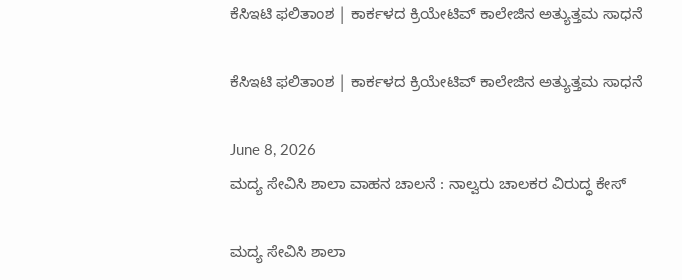ಕೆಸಿಇಟಿ ಫಲಿತಾಂಶ | ಕಾರ್ಕಳದ ಕ್ರಿಯೇಟಿವ್ ಕಾಲೇಜಿನ ಅತ್ಯುತ್ತಮ ಸಾಧನೆ

ಕೆಸಿಇಟಿ ಫಲಿತಾಂಶ | ಕಾರ್ಕಳದ ಕ್ರಿಯೇಟಿವ್ ಕಾಲೇಜಿನ ಅತ್ಯುತ್ತಮ ಸಾಧನೆ

June 8, 2026
ಮದ್ಯ ಸೇವಿಸಿ ಶಾಲಾ ವಾಹನ ಚಾಲನೆ : ನಾಲ್ವರು ಚಾಲಕರ ವಿರುದ್ಧ ಕೇಸ್

ಮದ್ಯ ಸೇವಿಸಿ ಶಾಲಾ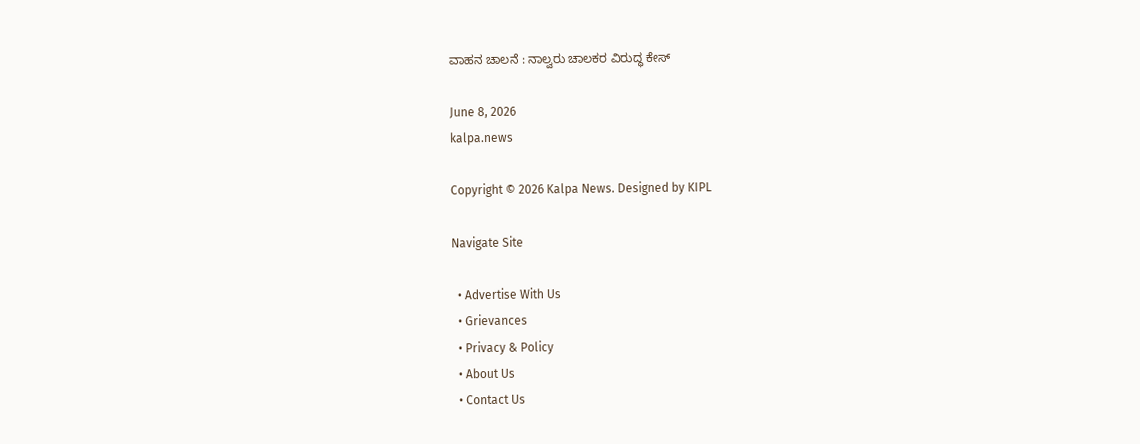ವಾಹನ ಚಾಲನೆ : ನಾಲ್ವರು ಚಾಲಕರ ವಿರುದ್ಧ ಕೇಸ್

June 8, 2026
kalpa.news

Copyright © 2026 Kalpa News. Designed by KIPL

Navigate Site

  • Advertise With Us
  • Grievances
  • Privacy & Policy
  • About Us
  • Contact Us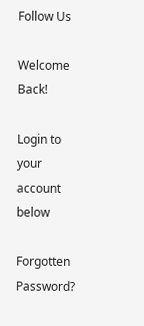Follow Us

Welcome Back!

Login to your account below

Forgotten Password?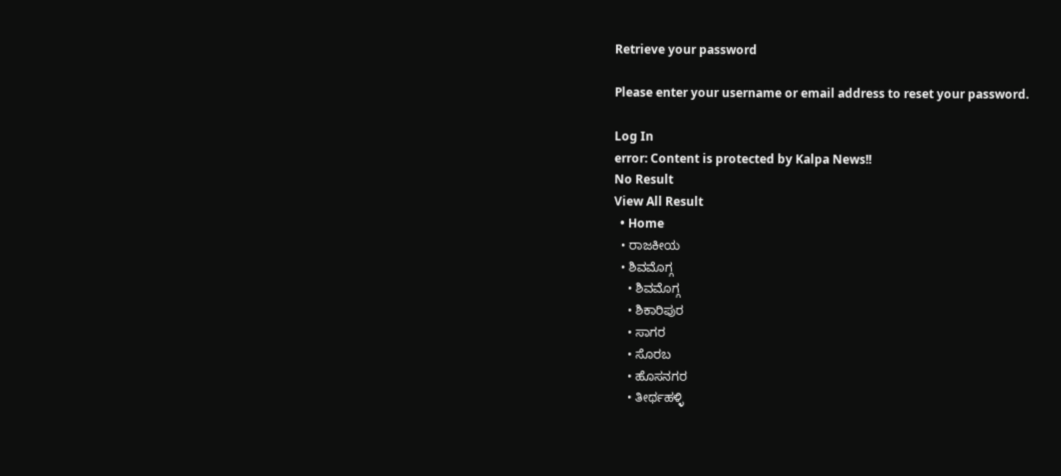Retrieve your password

Please enter your username or email address to reset your password.

Log In
error: Content is protected by Kalpa News!!
No Result
View All Result
  • Home
  • ರಾಜಕೀಯ
  • ಶಿವಮೊಗ್ಗ
    • ಶಿವಮೊಗ್ಗ
    • ಶಿಕಾರಿಪುರ
    • ಸಾಗರ
    • ಸೊರಬ
    • ಹೊಸನಗರ
    • ತೀರ್ಥಹಳ್ಳಿ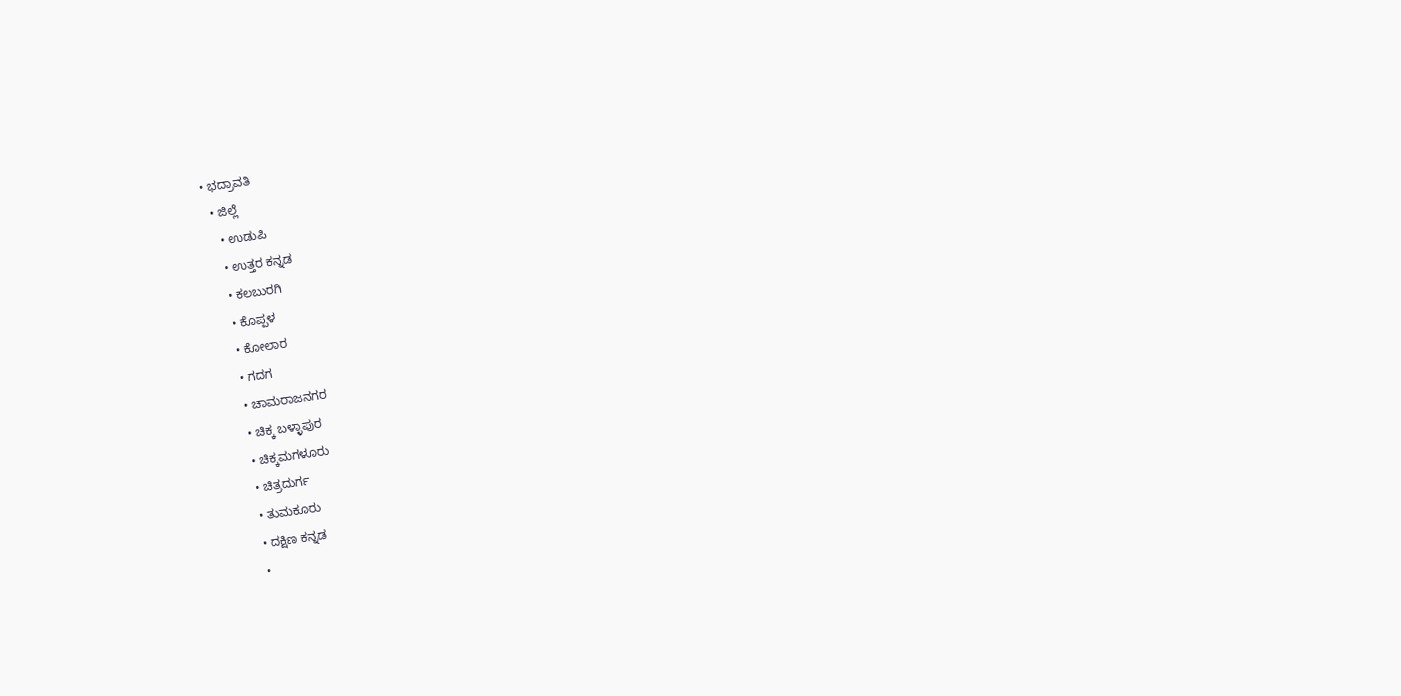• ಭದ್ರಾವತಿ
  • ಜಿಲ್ಲೆ
    • ಉಡುಪಿ
    • ಉತ್ತರ ಕನ್ನಡ
    • ಕಲಬುರಗಿ
    • ಕೊಪ್ಪಳ
    • ಕೋಲಾರ
    • ಗದಗ
    • ಚಾಮರಾಜನಗರ
    • ಚಿಕ್ಕ ಬಳ್ಳಾಪುರ
    • ಚಿಕ್ಕಮಗಳೂರು
    • ಚಿತ್ರದುರ್ಗ
    • ತುಮಕೂರು
    • ದಕ್ಷಿಣ ಕನ್ನಡ
    •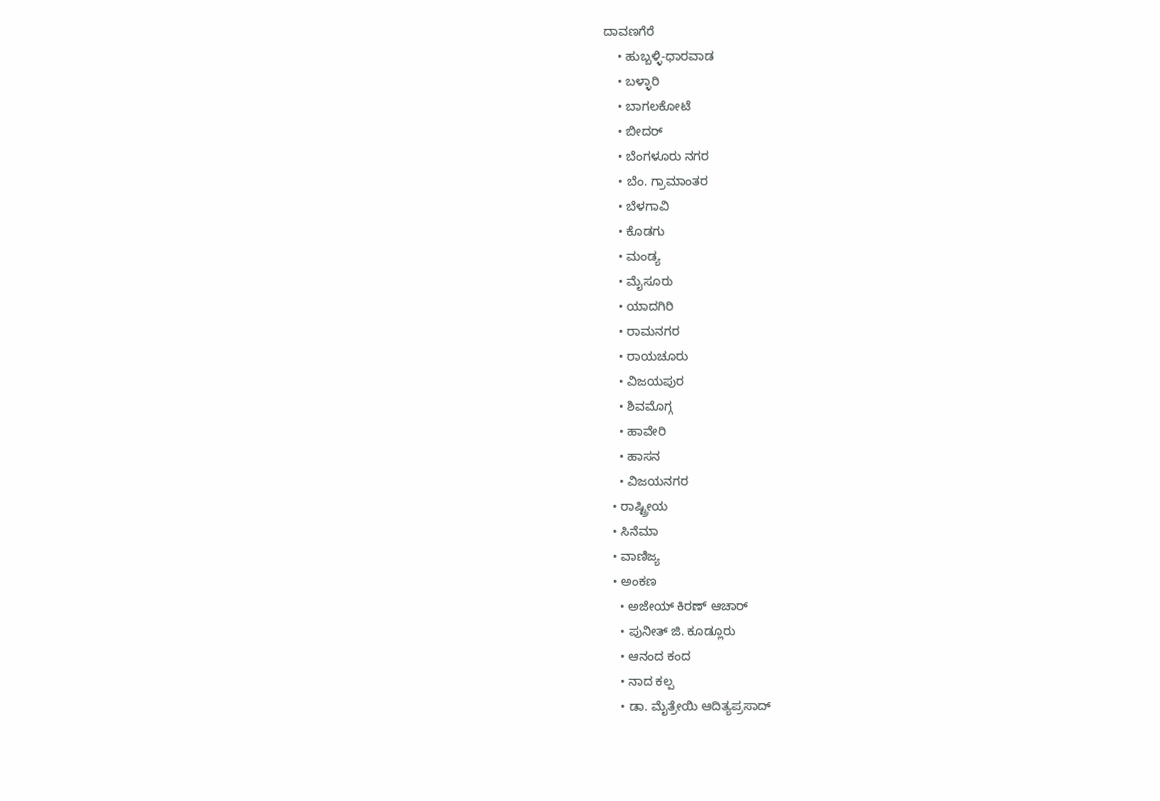ದಾವಣಗೆರೆ
    • ಹುಬ್ಬಳ್ಳಿ-ಧಾರವಾಡ
    • ಬಳ್ಳಾರಿ
    • ಬಾಗಲಕೋಟೆ
    • ಬೀದರ್
    • ಬೆಂಗಳೂರು ನಗರ
    • ಬೆಂ. ಗ್ರಾಮಾಂತರ
    • ಬೆಳಗಾವಿ
    • ಕೊಡಗು
    • ಮಂಡ್ಯ
    • ಮೈಸೂರು
    • ಯಾದಗಿರಿ
    • ರಾಮನಗರ
    • ರಾಯಚೂರು
    • ವಿಜಯಪುರ
    • ಶಿವಮೊಗ್ಗ
    • ಹಾವೇರಿ
    • ಹಾಸನ
    • ವಿಜಯನಗರ
  • ರಾಷ್ಟ್ರೀಯ
  • ಸಿನೆಮಾ
  • ವಾಣಿಜ್ಯ
  • ಅಂಕಣ
    • ಅಜೇಯ್ ಕಿರಣ್ ಆಚಾರ್
    • ಪುನೀತ್ ಜಿ. ಕೂಡ್ಲೂರು
    • ಆನಂದ ಕಂದ
    • ನಾದ ಕಲ್ಪ
    • ಡಾ. ಮೈತ್ರೇಯಿ ಆದಿತ್ಯಪ್ರಸಾದ್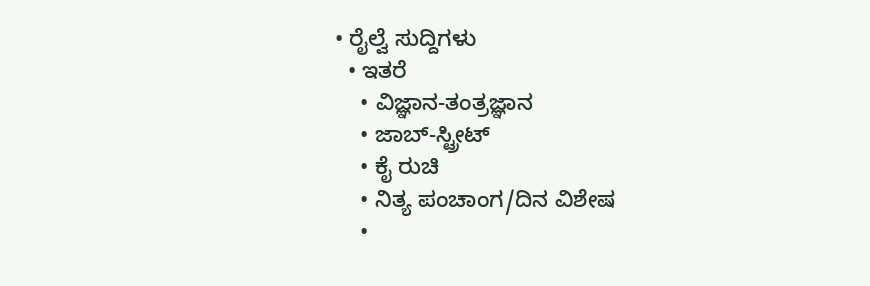• ರೈಲ್ವೆ ಸುದ್ದಿಗಳು
  • ಇತರೆ
    • ವಿಜ್ಞಾನ-ತಂತ್ರಜ್ಞಾನ
    • ಜಾಬ್-ಸ್ಟ್ರೀಟ್
    • ಕೈ ರುಚಿ
    • ನಿತ್ಯ ಪಂಚಾಂಗ/ದಿನ ವಿಶೇಷ
    •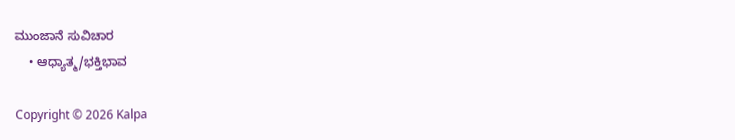ಮುಂಜಾನೆ ಸುವಿಚಾರ
    • ಆಧ್ಯಾತ್ಮ/ಭಕ್ತಿಭಾವ

Copyright © 2026 Kalpa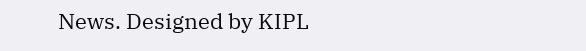News. Designed by KIPL